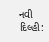નવી દિલ્હી: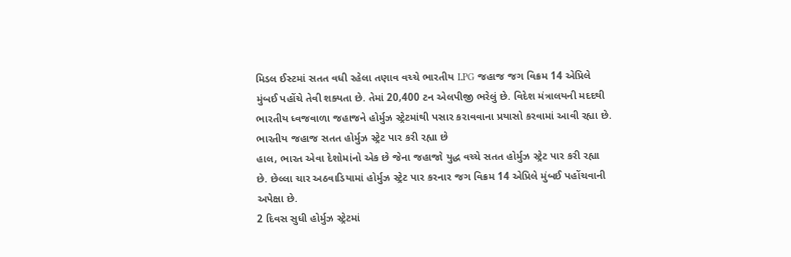મિડલ ઈસ્ટમાં સતત વધી રહેલા તણાવ વચ્ચે ભારતીય LPG જહાજ જગ વિક્રમ 14 એપ્રિલે મુંબઈ પહોંચે તેવી શક્યતા છે. તેમાં 20,400 ટન એલપીજી ભરેલું છે. વિદેશ મંત્રાલયની મદદથી ભારતીય ધ્વજવાળા જહાજને હોર્મુઝ સ્ટ્રેટમાંથી પસાર કરાવવાના પ્રયાસો કરવામાં આવી રહ્યા છે.
ભારતીય જહાજ સતત હોર્મુઝ સ્ટ્રેટ પાર કરી રહ્યા છે
હાલ, ભારત એવા દેશોમાંનો એક છે જેના જહાજો યુદ્ધ વચ્ચે સતત હોર્મુઝ સ્ટ્રેટ પાર કરી રહ્યા છે. છેલ્લા ચાર અઠવાડિયામાં હોર્મુઝ સ્ટ્રેટ પાર કરનાર જગ વિક્રમ 14 એપ્રિલે મુંબઈ પહોંચવાની અપેક્ષા છે.
2 દિવસ સુધી હોર્મુઝ સ્ટ્રેટમાં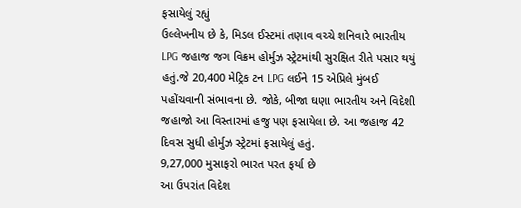ફસાયેલું રહ્યું
ઉલ્લેખનીય છે કે, મિડલ ઈસ્ટમાં તણાવ વચ્ચે શનિવારે ભારતીય LPG જહાજ જગ વિક્રમ હોર્મુઝ સ્ટ્રેટમાંથી સુરક્ષિત રીતે પસાર થયું હતું.જે 20,400 મેટ્રિક ટન LPG લઈને 15 એપ્રિલે મુંબઈ પહોંચવાની સંભાવના છે. જોકે, બીજા ઘણા ભારતીય અને વિદેશી જહાજો આ વિસ્તારમાં હજુ પણ ફસાયેલા છે. આ જહાજ 42 દિવસ સુધી હોર્મુઝ સ્ટ્રેટમાં ફસાયેલું હતું.
9,27,000 મુસાફરો ભારત પરત ફર્યા છે
આ ઉપરાંત વિદેશ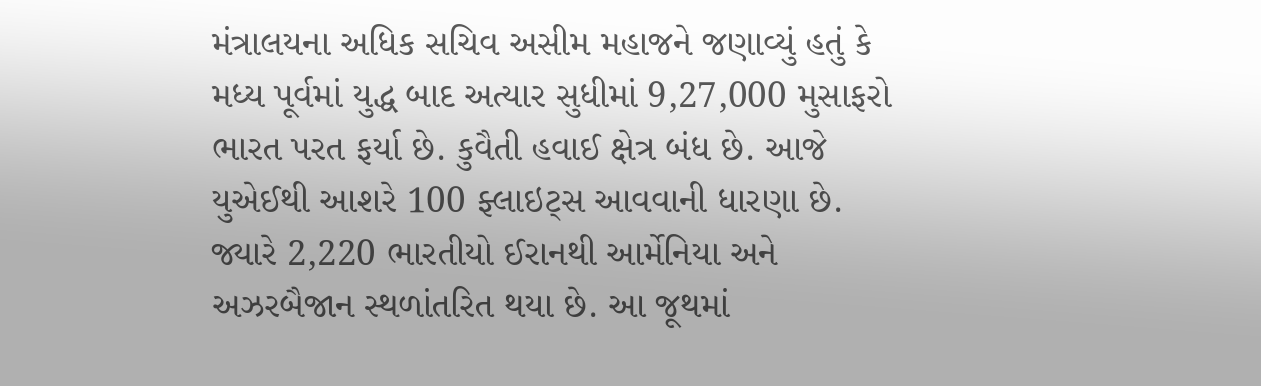મંત્રાલયના અધિક સચિવ અસીમ મહાજને જણાવ્યું હતું કે મધ્ય પૂર્વમાં યુદ્ધ બાદ અત્યાર સુધીમાં 9,27,000 મુસાફરો ભારત પરત ફર્યા છે. કુવૈતી હવાઈ ક્ષેત્ર બંધ છે. આજે યુએઈથી આશરે 100 ફ્લાઇટ્સ આવવાની ધારણા છે. જ્યારે 2,220 ભારતીયો ઈરાનથી આર્મેનિયા અને અઝરબૈજાન સ્થળાંતરિત થયા છે. આ જૂથમાં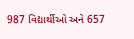987 વિદ્યાર્થીઓ અને 657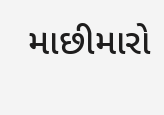માછીમારો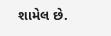શામેલ છે.